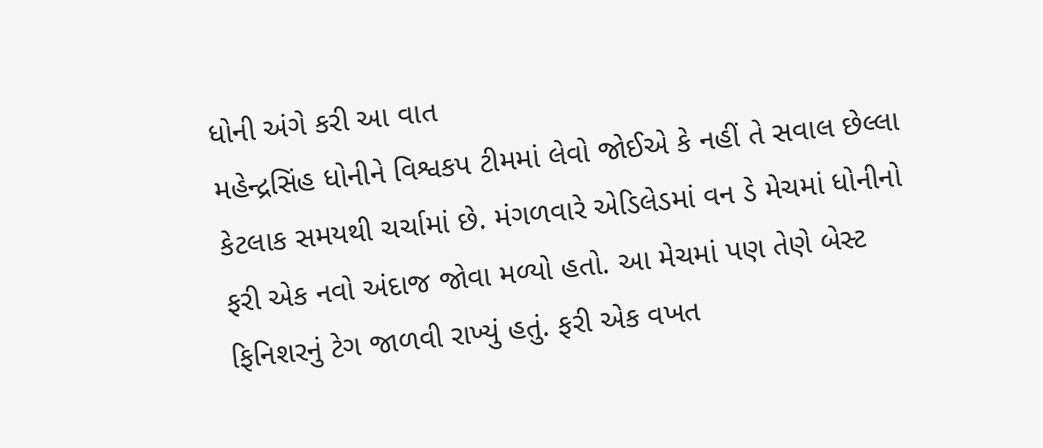ધોની અંગે કરી આ વાત
મહેન્દ્રસિંહ ધોનીને વિશ્વકપ ટીમમાં લેવો જોઈએ કે નહીં તે સવાલ છેલ્લા કેટલાક સમયથી ચર્ચામાં છે. મંગળવારે એડિલેડમાં વન ડે મેચમાં ધોનીનો ફરી એક નવો અંદાજ જોવા મળ્યો હતો. આ મેચમાં પણ તેણે બેસ્ટ ફિનિશરનું ટેગ જાળવી રાખ્યું હતું. ફરી એક વખત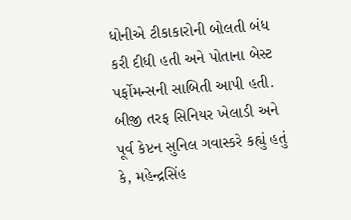ધોનીએ ટીકાકારોની બોલતી બંધ કરી દીધી હતી અને પોતાના બેસ્ટ પર્ફોમન્સની સાબિતી આપી હતી. બીજી તરફ સિનિયર ખેલાડી અને પૂર્વ કેપ્ટન સુનિલ ગવાસ્કરે કહ્યું હતું કે, મહેન્દ્રસિંહ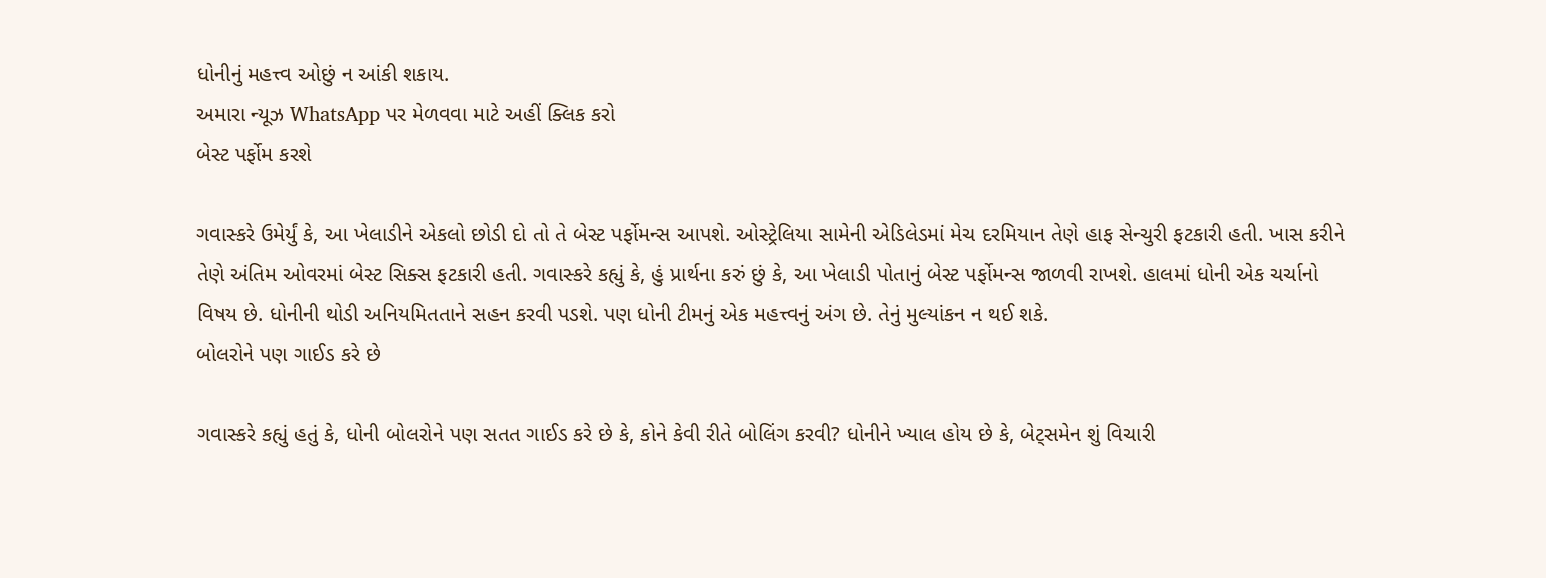ધોનીનું મહત્ત્વ ઓછું ન આંકી શકાય.
અમારા ન્યૂઝ WhatsApp પર મેળવવા માટે અહીં ક્લિક કરો
બેસ્ટ પર્ફોમ કરશે

ગવાસ્કરે ઉમેર્યું કે, આ ખેલાડીને એકલો છોડી દો તો તે બેસ્ટ પર્ફોમન્સ આપશે. ઓસ્ટ્રેલિયા સામેની એડિલેડમાં મેચ દરમિયાન તેણે હાફ સેન્ચુરી ફટકારી હતી. ખાસ કરીને તેણે અંતિમ ઓવરમાં બેસ્ટ સિક્સ ફટકારી હતી. ગવાસ્કરે કહ્યું કે, હું પ્રાર્થના કરું છું કે, આ ખેલાડી પોતાનું બેસ્ટ પર્ફોમન્સ જાળવી રાખશે. હાલમાં ધોની એક ચર્ચાનો વિષય છે. ધોનીની થોડી અનિયમિતતાને સહન કરવી પડશે. પણ ધોની ટીમનું એક મહત્ત્વનું અંગ છે. તેનું મુલ્યાંકન ન થઈ શકે.
બોલરોને પણ ગાઈડ કરે છે

ગવાસ્કરે કહ્યું હતું કે, ધોની બોલરોને પણ સતત ગાઈડ કરે છે કે, કોને કેવી રીતે બોલિંગ કરવી? ધોનીને ખ્યાલ હોય છે કે, બેટ્સમેન શું વિચારી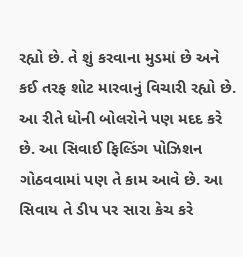રહ્યો છે. તે શું કરવાના મુડમાં છે અને કઈ તરફ શોટ મારવાનું વિચારી રહ્યો છે. આ રીતે ધોની બોલરોને પણ મદદ કરે છે. આ સિવાઈ ફિલ્ડિંગ પોઝિશન ગોઠવવામાં પણ તે કામ આવે છે. આ સિવાય તે ડીપ પર સારા કેચ કરે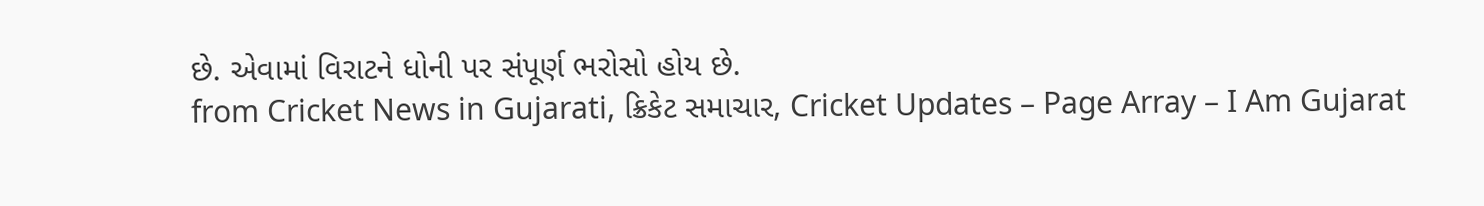છે. એવામાં વિરાટને ધોની પર સંપૂર્ણ ભરોસો હોય છે.
from Cricket News in Gujarati, ક્રિકેટ સમાચાર, Cricket Updates – Page Array – I Am Gujarat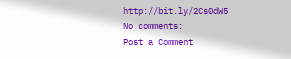http://bit.ly/2Cs0dW5
No comments:
Post a Comment